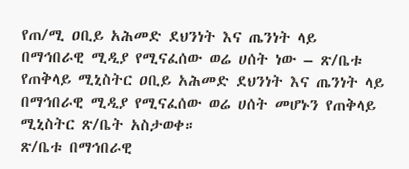የጠ/ሚ ዐቢይ አሕመድ ደህንነት እና ጤንነት ላይ በማኅበራዊ ሚዲያ የሚናፈሰው ወሬ ሀሰት ነው – ጽ/ቤቱ
የጠቅላይ ሚኒስትር ዐቢይ አሕመድ ደህንነት እና ጤንነት ላይ በማኅበራዊ ሚዲያ የሚናፈሰው ወሬ ሀሰት መሆኑን የጠቅላይ ሚኒስትር ጽ/ቤት አስታወቀ።
ጽ/ቤቱ በማኅበራዊ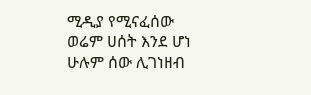ሚዲያ የሚናፈሰው ወሬም ሀሰት እንደ ሆነ ሁሉም ሰው ሊገነዘብ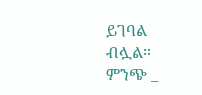ይገባል ብሏል።
ምንጭ _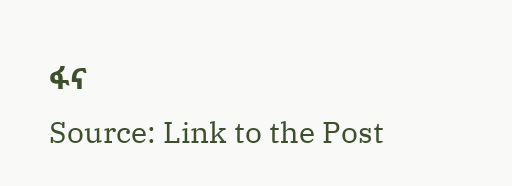ፋና
Source: Link to the Post